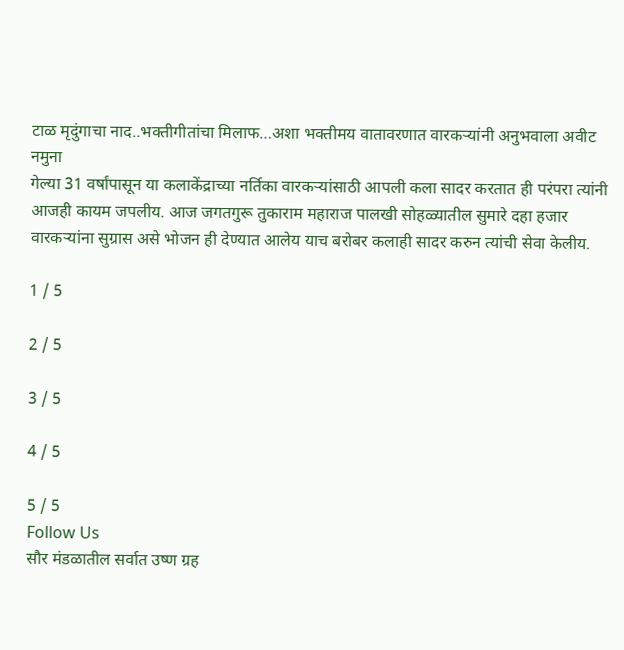टाळ मृदुंगाचा नाद..भक्तीगीतांचा मिलाफ…अशा भक्तीमय वातावरणात वारकऱ्यांनी अनुभवाला अवीट नमुना
गेल्या 31 वर्षांपासून या कलाकेंद्राच्या नर्तिका वारकऱ्यांसाठी आपली कला सादर करतात ही परंपरा त्यांनी आजही कायम जपलीय. आज जगतगुरू तुकाराम महाराज पालखी सोहळ्यातील सुमारे दहा हजार वारकऱ्यांना सुग्रास असे भोजन ही देण्यात आलेय याच बरोबर कलाही सादर करुन त्यांची सेवा केलीय.

1 / 5

2 / 5

3 / 5

4 / 5

5 / 5
Follow Us
सौर मंडळातील सर्वात उष्ण ग्रह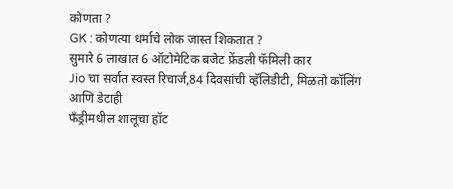कोणता ?
GK : कोणत्या धर्माचे लोक जास्त शिकतात ?
सुमारे 6 लाखात 6 ऑटोमेटिक बजेट फ्रेंडली फॅमिली कार
Jio चा सर्वात स्वस्त रिचार्ज,84 दिवसांची व्हॅलिडीटी, मिळतो कॉलिंग आणि डेटाही
फँड्रीमधील शालूचा हॉट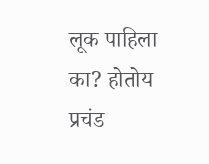लूक पाहिला का? होतोय प्रचंड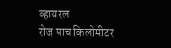व्हायरल
रोज पाच किलोमीटर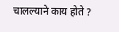चालल्याने काय होते ?